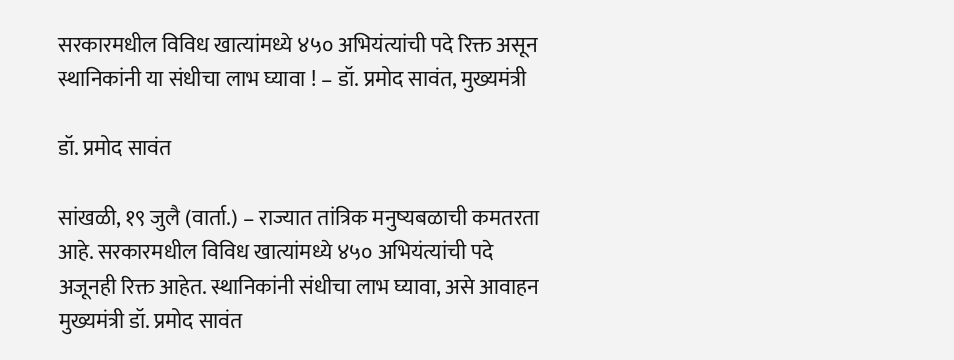सरकारमधील विविध खात्यांमध्ये ४५० अभियंत्यांची पदे रिक्त असून स्थानिकांनी या संधीचा लाभ घ्यावा ! – डॉ. प्रमोद सावंत, मुख्यमंत्री

डॉ. प्रमोद सावंत

सांखळी, १९ जुलै (वार्ता.) – राज्यात तांत्रिक मनुष्यबळाची कमतरता आहे. सरकारमधील विविध खात्यांमध्ये ४५० अभियंत्यांची पदे अजूनही रिक्त आहेत. स्थानिकांनी संधीचा लाभ घ्यावा, असे आवाहन मुख्यमंत्री डॉ. प्रमोद सावंत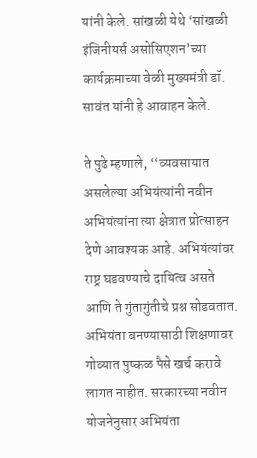यांनी केले. सांखळी येथे ‘सांखळी इंजिनीयर्स असोसिएशन’च्या कार्यक्रमाच्या वेळी मुख्यमंत्री डॉ. सावंत यांनी हे आवाहन केले.

ते पुढे म्हणाले, ‘‘व्यवसायात असलेल्या अभियंत्यांनी नवीन अभियंत्यांना त्या क्षेत्रात प्रोत्साहन देणे आवश्यक आहे. अभियंत्यांवर राष्ट्र घडवण्याचे दायित्व असते आणि ते गुंतागुंतीचे प्रश्न सोडवतात. अभियंता बनण्यासाठी शिक्षणावर गोव्यात पुष्कळ पैसे खर्च करावे लागत नाहीत. सरकारच्या नवीन योजनेनुसार अभियंता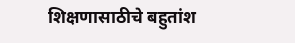शिक्षणासाठीचे बहुतांश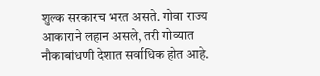शुल्क सरकारच भरत असते. गोवा राज्य आकाराने लहान असले, तरी गोव्यात नौकाबांधणी देशात सर्वाधिक होत आहे.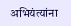अभियंत्यांना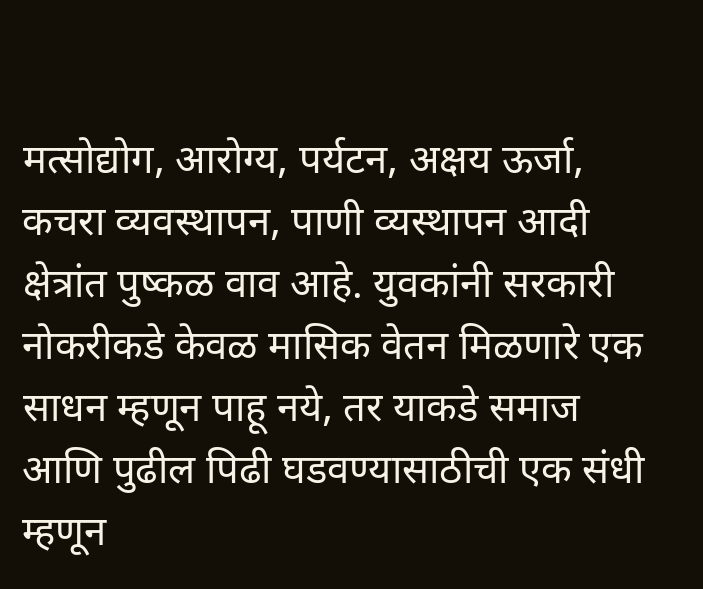मत्सोद्योग, आरोग्य, पर्यटन, अक्षय ऊर्जा, कचरा व्यवस्थापन, पाणी व्यस्थापन आदी क्षेत्रांत पुष्कळ वाव आहे. युवकांनी सरकारी नोकरीकडे केवळ मासिक वेतन मिळणारे एक साधन म्हणून पाहू नये, तर याकडे समाज आणि पुढील पिढी घडवण्यासाठीची एक संधी म्हणून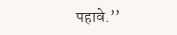पहावे.’’